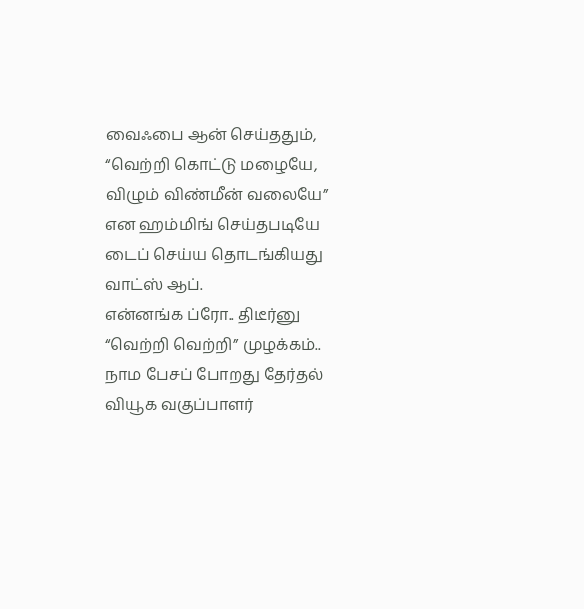வைஃபை ஆன் செய்ததும், “வெற்றி கொட்டு மழையே, விழும் விண்மீன் வலையே” என ஹம்மிங் செய்தபடியே டைப் செய்ய தொடங்கியது வாட்ஸ் ஆப்.
என்னங்க ப்ரோ.. திடீர்னு “வெற்றி வெற்றி” முழக்கம்..
நாம பேசப் போறது தேர்தல் வியூக வகுப்பாளர்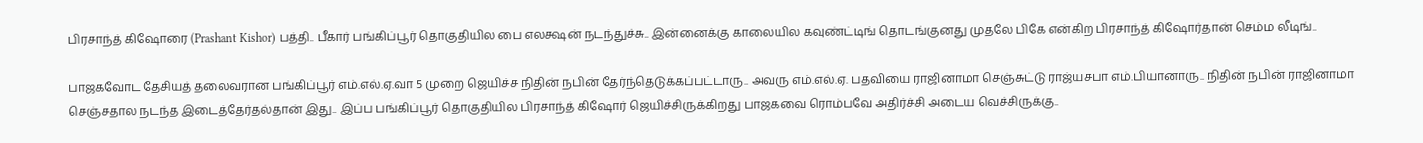பிரசாந்த் கிஷோரை (Prashant Kishor) பத்தி.. பீகார் பங்கிப்பூர் தொகுதியில பை எலக்ஷன் நடந்துச்சு.. இன்னைக்கு காலையில கவுண்ட்டிங் தொடங்குனது முதலே பிகே என்கிற பிரசாந்த் கிஷோர்தான் செம்ம லீடிங்..

பாஜகவோட தேசியத் தலைவரான பங்கிப்பூர் எம்.எல்.ஏ.வா 5 முறை ஜெயிச்ச நிதின் நபின் தேர்ந்தெடுக்கப்பட்டாரு.. அவரு எம்.எல்.ஏ. பதவியை ராஜினாமா செஞ்சுட்டு ராஜ்யசபா எம்.பியானாரு.. நிதின் நபின் ராஜினாமா செஞ்சதால நடந்த இடைத்தேர்தல்தான் இது.. இப்ப பங்கிப்பூர் தொகுதியில பிரசாந்த் கிஷோர் ஜெயிச்சிருக்கிறது பாஜகவை ரொம்பவே அதிர்ச்சி அடைய வெச்சிருக்கு..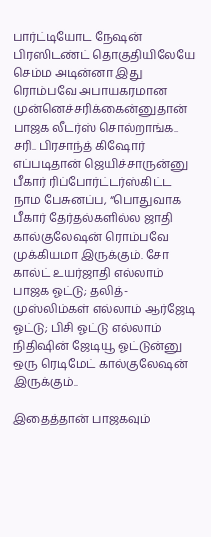பார்ட்டியோட நேஷன் பிரஸிடண்ட் தொகுதியிலேயே செம்ம அடின்னா இது ரொம்பவே அபாயகரமான முன்னெச்சரிக்கைன்னுதான் பாஜக லீடர்ஸ் சொல்றாங்க..
சரி.. பிரசாந்த் கிஷோர் எப்படிதான் ஜெயிச்சாருன்னு பீகார் ரிப்போர்ட்டர்ஸ்கிட்ட நாம பேசுனப்ப, “பொதுவாக பீகார் தேர்தல்களில்ல ஜாதி கால்குலேஷன் ரொம்பவே முக்கியமா இருக்கும். சோ கால்ட் உயர்ஜாதி எல்லாம் பாஜக ஓட்டு; தலித்- முஸ்லிம்கள் எல்லாம் ஆர்ஜேடி ஓட்டு; பிசி ஓட்டு எல்லாம் நிதிஷின் ஜேடியூ ஓட்டுன்னு ஒரு ரெடிமேட் கால்குலேஷன் இருக்கும்..

இதைத்தான் பாஜகவும்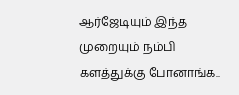ஆர்ஜேடியும் இந்த முறையும் நம்பி களத்துக்கு போனாங்க..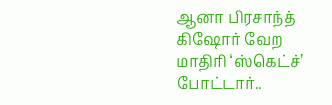ஆனா பிரசாந்த் கிஷோர் வேற மாதிரி ‘ஸ்கெட்ச்’ போட்டார்..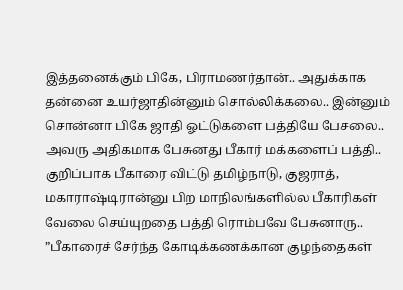இத்தனைக்கும் பிகே, பிராமணர்தான்.. அதுக்காக தன்னை உயர்ஜாதின்னும் சொல்லிக்கலை.. இன்னும் சொன்னா பிகே ஜாதி ஓட்டுகளை பத்தியே பேசலை..
அவரு அதிகமாக பேசுனது பீகார் மக்களைப் பத்தி.. குறிப்பாக பீகாரை விட்டு தமிழ்நாடு, குஜராத், மகாராஷ்டிரான்னு பிற மாநிலங்களில்ல பீகாரிகள் வேலை செய்யுறதை பத்தி ரொம்பவே பேசுனாரு..
”பீகாரைச் சேர்ந்த கோடிக்கணக்கான குழந்தைகள்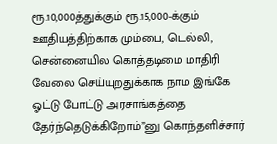ரூ.10,000த்துக்கும் ரூ.15,000-க்கும் ஊதியத்திற்காக மும்பை, டெல்லி, சென்னையில கொத்தடிமை மாதிரி வேலை செய்யுறதுக்காக நாம இங்கே ஓட்டு போட்டு அரசாங்கத்தை தேர்ந்தெடுக்கிறோம்”னு கொந்தளிச்சார்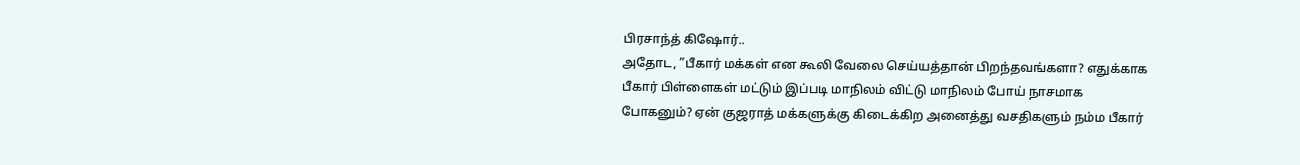பிரசாந்த் கிஷோர்..
அதோட, ”பீகார் மக்கள் என கூலி வேலை செய்யத்தான் பிறந்தவங்களா? எதுக்காக பீகார் பிள்ளைகள் மட்டும் இப்படி மாநிலம் விட்டு மாநிலம் போய் நாசமாக போகனும்? ஏன் குஜராத் மக்களுக்கு கிடைக்கிற அனைத்து வசதிகளும் நம்ம பீகார்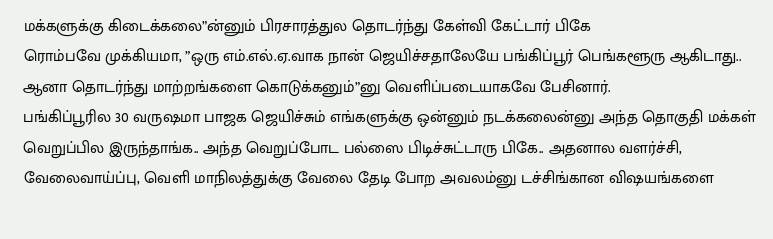மக்களுக்கு கிடைக்கலை”ன்னும் பிரசாரத்துல தொடர்ந்து கேள்வி கேட்டார் பிகே
ரொம்பவே முக்கியமா, ”ஒரு எம்.எல்.ஏ.வாக நான் ஜெயிச்சதாலேயே பங்கிப்பூர் பெங்களூரு ஆகிடாது.. ஆனா தொடர்ந்து மாற்றங்களை கொடுக்கனும்”னு வெளிப்படையாகவே பேசினார்.
பங்கிப்பூரில 30 வருஷமா பாஜக ஜெயிச்சும் எங்களுக்கு ஒன்னும் நடக்கலைன்னு அந்த தொகுதி மக்கள் வெறுப்பில இருந்தாங்க.. அந்த வெறுப்போட பல்ஸை பிடிச்சுட்டாரு பிகே.. அதனால வளர்ச்சி, வேலைவாய்ப்பு, வெளி மாநிலத்துக்கு வேலை தேடி போற அவலம்னு டச்சிங்கான விஷயங்களை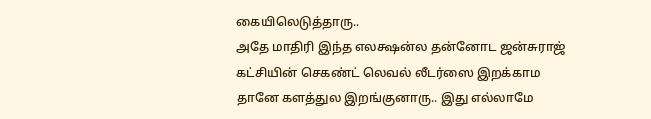கையிலெடுத்தாரு..
அதே மாதிரி இந்த எலக்ஷன்ல தன்னோட ஜன்சுராஜ் கட்சியின் செகண்ட் லெவல் லீடர்ஸை இறக்காம தானே களத்துல இறங்குனாரு.. இது எல்லாமே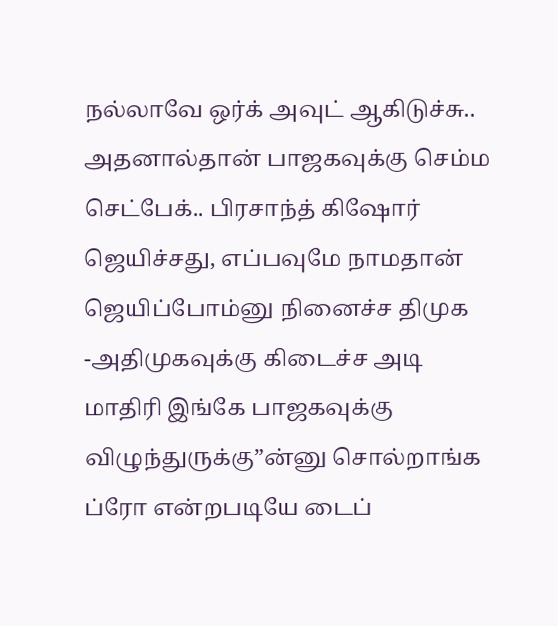நல்லாவே ஒர்க் அவுட் ஆகிடுச்சு.. அதனால்தான் பாஜகவுக்கு செம்ம செட்பேக்.. பிரசாந்த் கிஷோர் ஜெயிச்சது, எப்பவுமே நாமதான் ஜெயிப்போம்னு நினைச்ச திமுக -அதிமுகவுக்கு கிடைச்ச அடி மாதிரி இங்கே பாஜகவுக்கு விழுந்துருக்கு”ன்னு சொல்றாங்க ப்ரோ என்றபடியே டைப்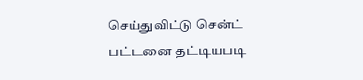செய்துவிட்டு சென்ட் பட்டனை தட்டியபடி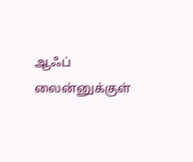ஆஃப் லைன்னுக்குள்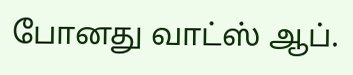போனது வாட்ஸ் ஆப்.